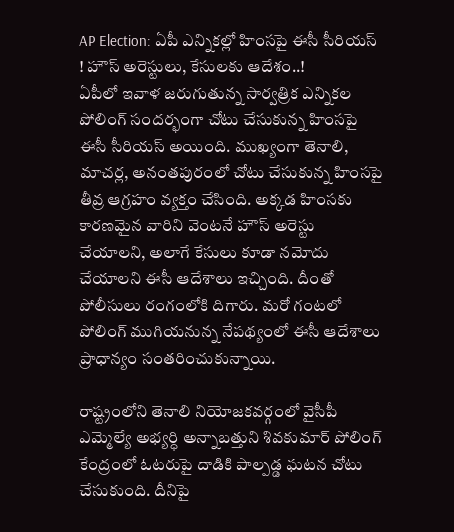AP Election: ఏపీ ఎన్నికల్లో హింసపై ఈసీ సీరియస్ ! హౌస్ అరెస్టులు, కేసులకు ఆదేశం..!
ఏపీలో ఇవాళ జరుగుతున్న సార్వత్రిక ఎన్నికల పోలింగ్ సందర్భంగా చోటు చేసుకున్న హింసపై ఈసీ సీరియస్ అయింది. ముఖ్యంగా తెనాలి, మాచర్ల, అనంతపురంలో చోటు చేసుకున్న హింసపై తీవ్ర ఆగ్రహం వ్యక్తం చేసింది. అక్కడ హింసకు కారణమైన వారిని వెంటనే హౌస్ అరెస్టు చేయాలని, అలాగే కేసులు కూడా నమోదు చేయాలని ఈసీ ఆదేశాలు ఇచ్చింది. దీంతో పోలీసులు రంగంలోకి దిగారు. మరో గంటలో పోలింగ్ ముగియనున్న నేపథ్యంలో ఈసీ ఆదేశాలు ప్రాధాన్యం సంతరించుకున్నాయి.

రాష్ట్రంలోని తెనాలి నియోజకవర్గంలో వైసీపీ ఎమ్మెల్యే అభ్యర్ధి అన్నాబత్తుని శివకుమార్ పోలింగ్ కేంద్రంలో ఓటరుపై దాడికి పాల్పడ్డ ఘటన చోటు చేసుకుంది. దీనిపై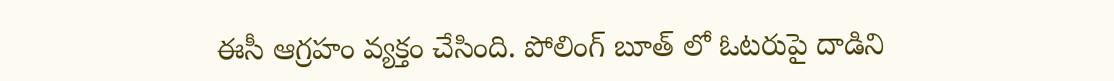ఈసీ ఆగ్రహం వ్యక్తం చేసింది. పోలింగ్ బూత్ లో ఓటరుపై దాడిని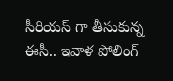సీరియస్ గా తీసుకున్న ఈసీ.. ఇవాళ పోలింగ్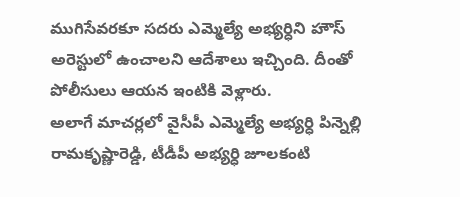ముగిసేవరకూ సదరు ఎమ్మెల్యే అభ్యర్ధిని హౌస్ అరెస్టులో ఉంచాలని ఆదేశాలు ఇచ్చింది. దీంతో పోలీసులు ఆయన ఇంటికి వెళ్లారు.
అలాగే మాచర్లలో వైసీపీ ఎమ్మెల్యే అభ్యర్ధి పిన్నెల్లి రామకృష్ణారెడ్డి, టీడీపీ అభ్యర్ధి జూలకంటి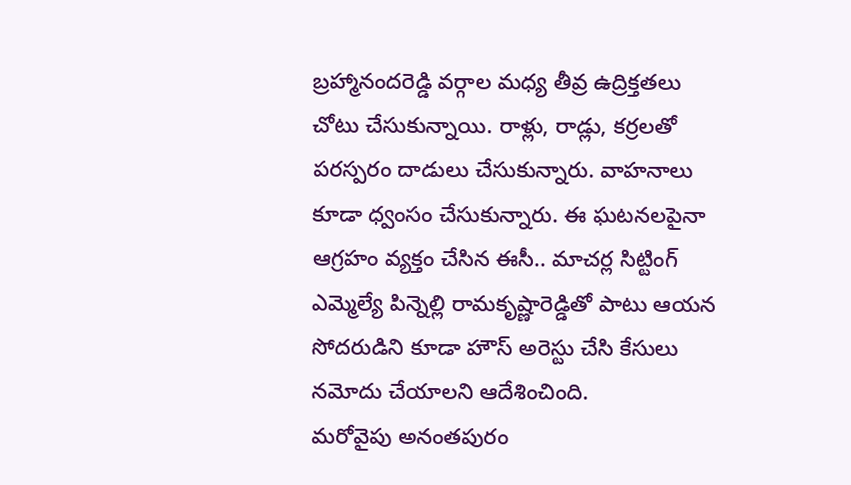బ్రహ్మానందరెడ్డి వర్గాల మధ్య తీవ్ర ఉద్రిక్తతలు చోటు చేసుకున్నాయి. రాళ్లు, రాడ్లు, కర్రలతో పరస్పరం దాడులు చేసుకున్నారు. వాహనాలు కూడా ధ్వంసం చేసుకున్నారు. ఈ ఘటనలపైనా ఆగ్రహం వ్యక్తం చేసిన ఈసీ.. మాచర్ల సిట్టింగ్ ఎమ్మెల్యే పిన్నెల్లి రామకృష్ణారెడ్డితో పాటు ఆయన సోదరుడిని కూడా హౌస్ అరెస్టు చేసి కేసులు నమోదు చేయాలని ఆదేశించింది.
మరోవైపు అనంతపురం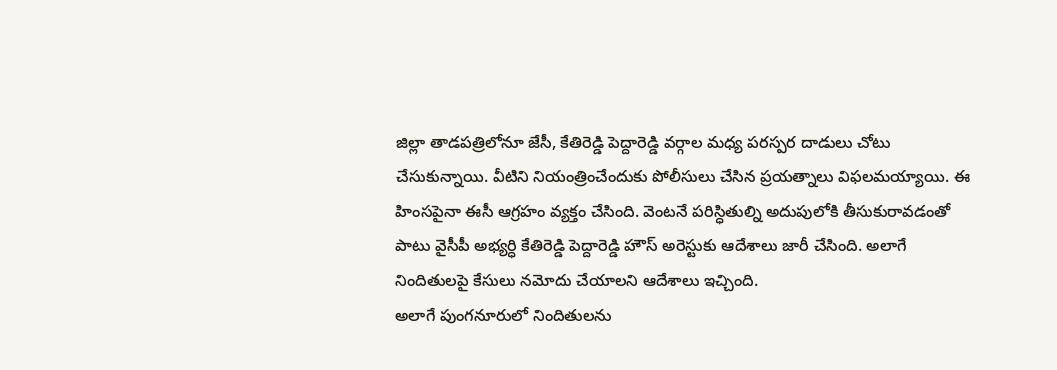జిల్లా తాడపత్రిలోనూ జేసీ, కేతిరెడ్డి పెద్దారెడ్డి వర్గాల మధ్య పరస్పర దాడులు చోటు చేసుకున్నాయి. వీటిని నియంత్రించేందుకు పోలీసులు చేసిన ప్రయత్నాలు విఫలమయ్యాయి. ఈ హింసపైనా ఈసీ ఆగ్రహం వ్యక్తం చేసింది. వెంటనే పరిస్ధితుల్ని అదుపులోకి తీసుకురావడంతో పాటు వైసీపీ అభ్యర్ధి కేతిరెడ్డి పెద్దారెడ్డి హౌస్ అరెస్టుకు ఆదేశాలు జారీ చేసింది. అలాగే నిందితులపై కేసులు నమోదు చేయాలని ఆదేశాలు ఇచ్చింది.
అలాగే పుంగనూరులో నిందితులను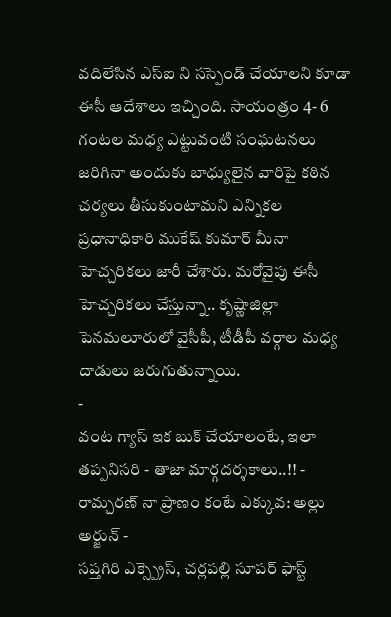వదిలేసిన ఎస్ఐ ని సస్పెండ్ చేయాలని కూడా ఈసీ ఆదేశాలు ఇచ్చింది. సాయంత్రం 4- 6 గంటల మధ్య ఎట్టువంటి సంఘటనలు జరిగినా అందుకు బాధ్యులైన వారిపై కఠిన చర్యలు తీసుకుంటామని ఎన్నికల ప్రధానాధికారి ముకేష్ కుమార్ మీనా హెచ్చరికలు జారీ చేశారు. మరోవైపు ఈసీ హెచ్చరికలు చేస్తున్నా.. కృష్ణాజిల్లా పెనమలూరులో వైసీపీ, టీడీపీ వర్గాల మధ్య దాడులు జరుగుతున్నాయి.
-
వంట గ్యాస్ ఇక బుక్ చేయాలంటే, ఇలా తప్పనిసరి - తాజా మార్గదర్శకాలు..!! -
రామ్చరణ్ నా ప్రాణం కంటే ఎక్కువ: అల్లు అర్జున్ -
సప్తగిరి ఎక్స్ప్రెస్, చర్లపల్లి సూపర్ ఫాస్ట్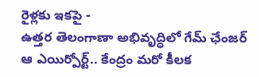రైళ్లకు ఇకపై -
ఉత్తర తెలంగాణా అభివృద్ధిలో గేమ్ ఛేంజర్ ఆ ఎయిర్పోర్ట్.. కేంద్రం మరో కీలక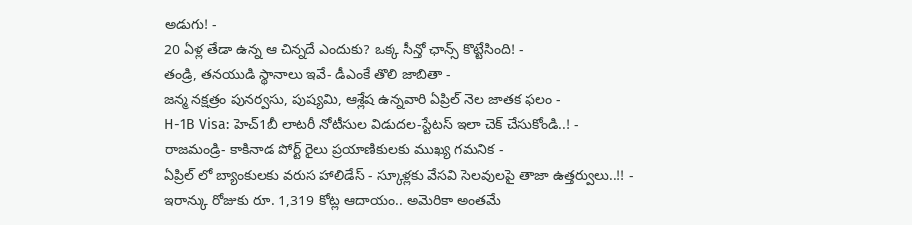అడుగు! -
20 ఏళ్ల తేడా ఉన్న ఆ చిన్నదే ఎందుకు? ఒక్క సీన్తో ఛాన్స్ కొట్టేసింది! -
తండ్రి, తనయుడి స్థానాలు ఇవే- డీఎంకే తొలి జాబితా -
జన్మ నక్షత్రం పునర్వసు, పుష్యమి, ఆశ్లేష ఉన్నవారి ఏప్రిల్ నెల జాతక ఫలం -
H-1B Visa: హెచ్1బీ లాటరీ నోటీసుల విడుదల-స్టేటస్ ఇలా చెక్ చేసుకోండి..! -
రాజమండ్రి- కాకినాడ పోర్ట్ రైలు ప్రయాణికులకు ముఖ్య గమనిక -
ఏప్రిల్ లో బ్యాంకులకు వరుస హాలిడేస్ - స్కూళ్లకు వేసవి సెలవులపై తాజా ఉత్తర్వులు..!! -
ఇరాన్కు రోజుకు రూ. 1,319 కోట్ల ఆదాయం.. అమెరికా అంతమే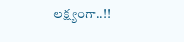లక్ష్యంగా..!!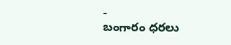-
బంగారం ధరలు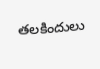తలకిందులు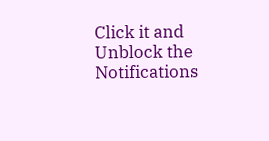Click it and Unblock the Notifications